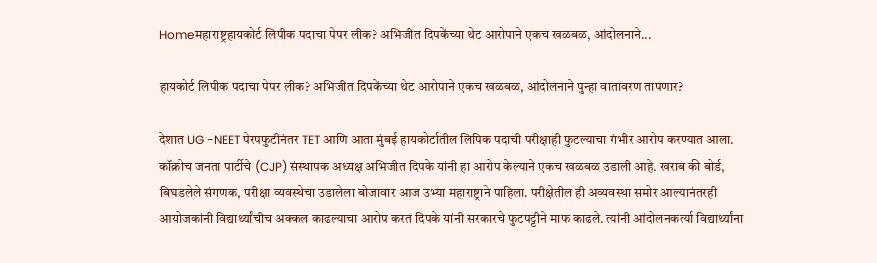Homeमहाराष्ट्रहायकोर्ट लिपीक पदाचा पेपर लीक? अभिजीत दिपकेंच्या थेट आरोपाने एकच खळबळ, आंदोलनाने...

हायकोर्ट लिपीक पदाचा पेपर लीक? अभिजीत दिपकेंच्या थेट आरोपाने एकच खळबळ, आंदोलनाने पुन्हा वातावरण तापणार?

देशात UG -NEET पेरपफुटीनंतर TET आणि आता मुंबई हायकोर्टातील लिपिक पदाची परीक्षाही फुटल्याचा गंभीर आरोप करण्यात आला. कॉक्रोच जनता पार्टीचे (CJP) संस्थापक अध्यक्ष अभिजीत दिपके यांनी हा आरोप केल्याने एकच खळबळ उडाली आहे. खराब की बोर्ड, बिघडलेले संगणक, परीक्षा व्यवस्थेचा उडालेला बोजावार आज उभ्या महाराष्ट्राने पाहिला. परीक्षेतील ही अव्यवस्था समोर आल्यानंतरही आयोजकांनी विद्यार्थ्यांचीच अक्कल काढल्याचा आरोप करत दिपके यांनी सरकारचे फुटपट्टीने माफ काढले. त्यांनी आंदोलनकर्त्या विद्यार्थ्यांना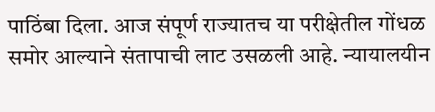पाठिंबा दिला. आज संपूर्ण राज्यातच या परीक्षेतील गोंधळ समोर आल्याने संतापाची लाट उसळली आहे. न्यायालयीन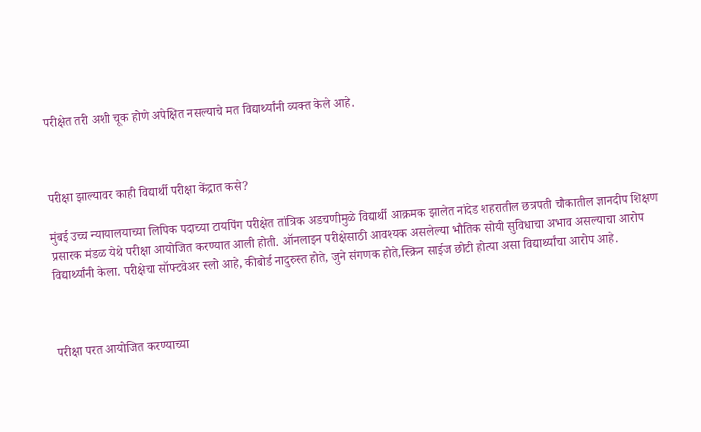परीक्षेत तरी अशी चूक होणे अपेक्षित नसल्याचे मत विद्यार्थ्यांनी व्यक्त केले आहे.



परीक्षा झाल्यावर काही विद्यार्थी परीक्षा केंद्रात कसे?

मुंबई उच्च न्यायालयाच्या लिपिक पदाच्या टायपिंग परीक्षेत तांत्रिक अडचणीमुळे विद्यार्थी आक्रमक झालेत नांदेड शहरातील छत्रपती चौकातील ज्ञानदीप शिक्षण प्रसारक मंडळ येथे परीक्षा आयोजित करण्यात आली होती. ऑनलाइन परीक्षेसाठी आवश्यक असलेल्या भौतिक सोयी सुविधाचा अभाव असल्याचा आरोप विद्यार्थ्यांनी केला. परीक्षेचा सॉफ्टवेअर स्लो आहे, कीबोर्ड नादुरुस्त होते, जुने संगणक होते,स्क्रिन साईज छोटी होत्या असा विद्यार्थ्यांचा आरोप आहे.



परीक्षा परत आयोजित करण्याच्या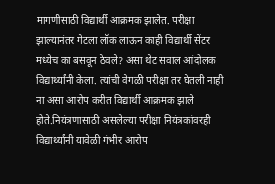मागणीसाठी विद्यार्थी आक्रमक झालेत. परीक्षा झाल्यानंतर गेटला लॉक लाऊन काही विद्यार्थी सेंटर मध्येच का बसवून ठेवले? असा थेट सवाल आंदोलक विद्यार्थ्यांनी केला. त्यांची वेगळी परीक्षा तर घेतली नाही ना असा आरोप करीत विद्यार्थी आक्रमक झाले होते.नियंत्रणासाठी असलेल्या परीक्षा नियंत्रकांवरही विद्यार्थ्यांनी यावेळी गंभीर आरोप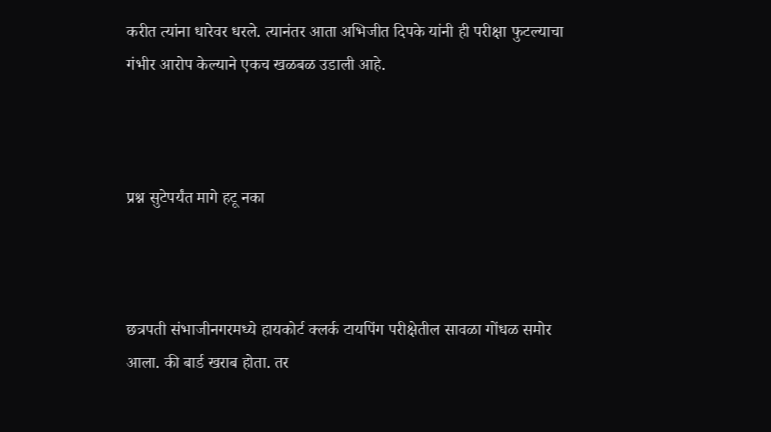करीत त्यांना धारेवर धरले. त्यानंतर आता अभिजीत दिपके यांनी ही परीक्षा फुटल्याचा गंभीर आरोप केल्याने एकच खळबळ उडाली आहे.



प्रश्न सुटेपर्यंत मागे हटू नका



छत्रपती संभाजीनगरमध्ये हायकोर्ट क्लर्क टायपिंग परीक्षेतील सावळा गोंधळ समोर आला. की बार्ड खराब होता. तर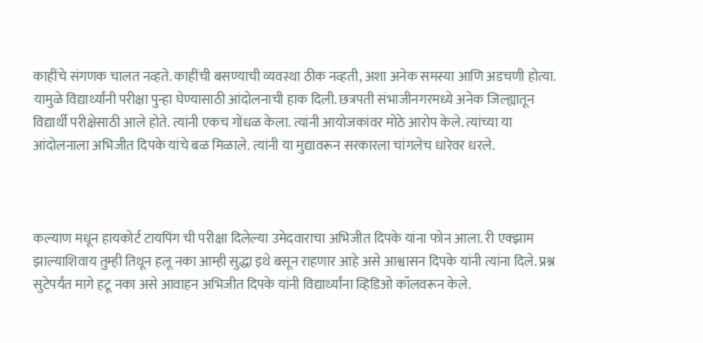काहींचे संगणक चालत नव्हते. काहींची बसण्याची व्यवस्था ठीक नव्हती, अशा अनेक समस्या आणि अडचणी होत्या. यामुळे विद्यार्थ्यांनी परीक्षा पुन्हा घेण्यासाठी आंदोलनाची हाक दिली. छत्रपती संभाजीनगरमध्ये अनेक जिल्ह्यातून विद्यार्थी परीक्षेसाठी आले होते. त्यांनी एकच गोंधळ केला. त्यांनी आयोजकांवर मोठे आरोप केले. त्यांच्या या आंदोलनाला अभिजीत दिपके यांचे बळ मिळाले. त्यांनी या मुद्यावरून सरकारला चांगलेच धारेवर धरले.



कल्याण मधून हायकोर्ट टायपिंग ची परीक्षा दिलेल्या उमेदवाराचा अभिजीत दिपके यांना फोन आला. री एक्झाम झाल्याशिवाय तुम्ही तिथून हलू नका आम्ही सुद्धा इथे बसून राहणार आहे असे आश्वासन दिपके यांनी त्यांना दिले. प्रश्न सुटेपर्यंत मागे हटू नका असे आवाहन अभिजीत दिपके यांनी विद्यार्थ्यांना व्हिडिओ कॉलवरून केले.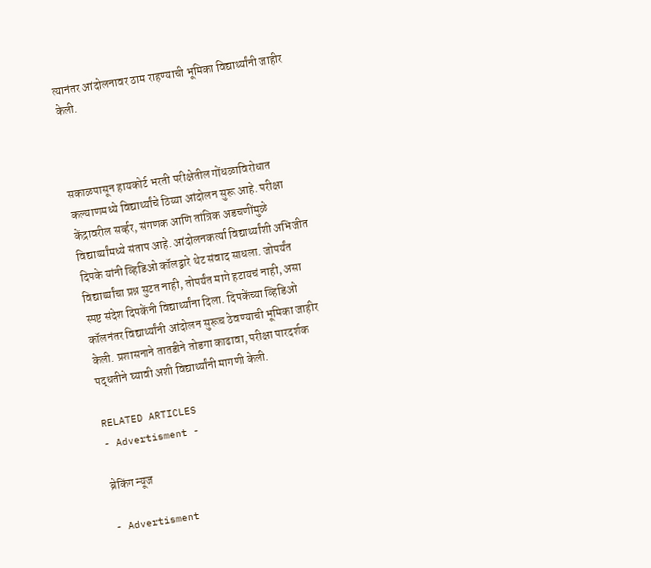त्यानंतर आंदोलनावर ठाम राहण्याची भूमिका विद्यार्थ्यांनी जाहीर केली.



सकाळपासून हायकोर्ट भरती परीक्षेतील गोंधळाविरोधात कल्याणमध्ये विद्यार्थ्यांचे ठिय्या आंदोलन सुरू आहे. परीक्षा केंद्रावरील सर्व्हर, संगणक आणि तांत्रिक अडचणींमुळे विद्यार्थ्यांमध्ये संताप आहे. आंदोलनकर्त्या विद्यार्थ्यांशी अभिजीत दिपके यांनी व्हिडिओ कॉलद्वारे थेट संवाद साधला. जोपर्यंत विद्यार्थ्यांचा प्रश्न सुटत नाही, तोपर्यंत मागे हटायचं नाही, असा स्पष्ट संदेश दिपकेंनी विद्यार्थ्यांना दिला. दिपकेंच्या व्हिडिओ कॉलनंतर विद्यार्थ्यांनी आंदोलन सुरूच ठेवण्याची भूमिका जाहीर केली. प्रशासनाने तातडीने तोडगा काढावा, परीक्षा पारदर्शक पद्धतीने घ्यावी अशी विद्यार्थ्यांनी मागणी केली.

RELATED ARTICLES
- Advertisment -

ब्रेकिंग न्यूज

- Advertisment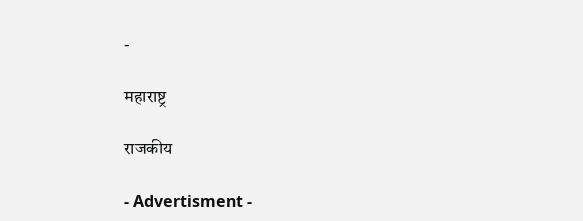-

महाराष्ट्र

राजकीय

- Advertisment -